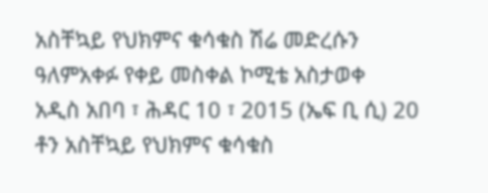አስቸኳይ የህክምና ቁሳቁስ ሽሬ መድረሱን ዓለምአቀፉ የቀይ መስቀል ኮሚቴ አስታወቀ
አዲስ አበባ ፣ ሕዳር 10 ፣ 2015 (ኤፍ ቢ ሲ) 20 ቶን አስቸኳይ የህክምና ቁሳቁስ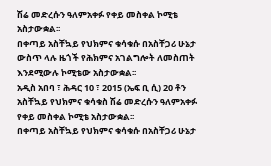ሽሬ መድረሱን ዓለምአቀፉ የቀይ መስቀል ኮሚቴ አስታውቋል፡፡
በቀጣይ አስቸኳይ የህክምና ቁሳቁሱ በአስቸጋሪ ሁኔታ ውስጥ ላሉ ዜጎች የሕክምና አገልግሎት ለመስጠት እንደሚውሉ ኮሚቴው አስታውቋል፡፡
አዲስ አበባ ፣ ሕዳር 10 ፣ 2015 (ኤፍ ቢ ሲ) 20 ቶን አስቸኳይ የህክምና ቁሳቁስ ሽሬ መድረሱን ዓለምአቀፉ የቀይ መስቀል ኮሚቴ አስታውቋል፡፡
በቀጣይ አስቸኳይ የህክምና ቁሳቁሱ በአስቸጋሪ ሁኔታ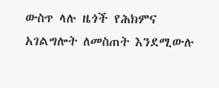ውስጥ ላሉ ዜጎች የሕክምና አገልግሎት ለመስጠት እንደሚውሉ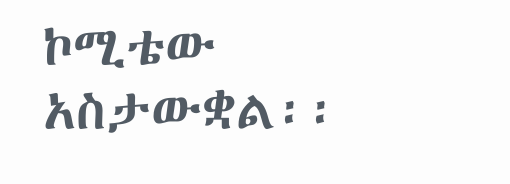ኮሚቴው አስታውቋል፡፡